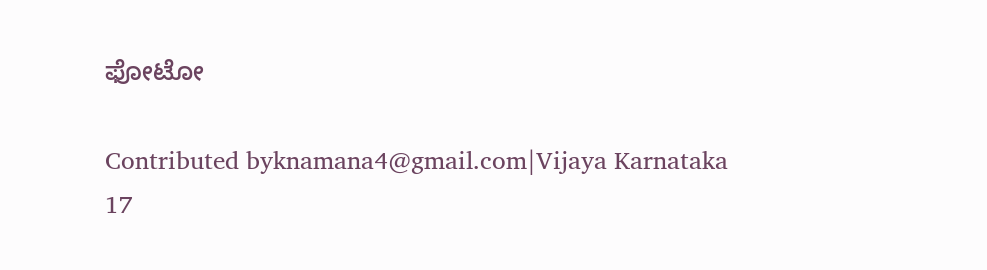ಫೋಟೋ

Contributed byknamana4@gmail.com|Vijaya Karnataka
17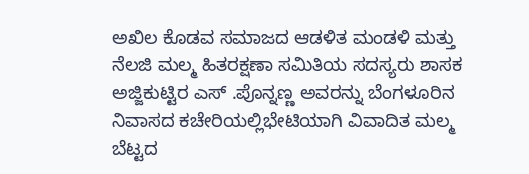ಅಖಿಲ ಕೊಡವ ಸಮಾಜದ ಆಡಳಿತ ಮಂಡಳಿ ಮತ್ತು ನೆಲಜಿ ಮಲ್ಮ ಹಿತರಕ್ಷಣಾ ಸಮಿತಿಯ ಸದಸ್ಯರು ಶಾಸಕ ಅಜ್ಜಿಕುಟ್ಟಿರ ಎಸ್ .ಪೊನ್ನಣ್ಣ ಅವರನ್ನು ಬೆಂಗಳೂರಿನ ನಿವಾಸದ ಕಚೇರಿಯಲ್ಲಿಭೇಟಿಯಾಗಿ ವಿವಾದಿತ ಮಲ್ಮ ಬೆಟ್ಟದ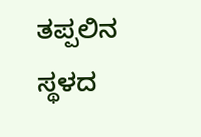ತಪ್ಪಲಿನ ಸ್ಥಳದ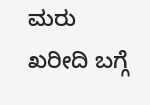ಮರು ಖರೀದಿ ಬಗ್ಗೆ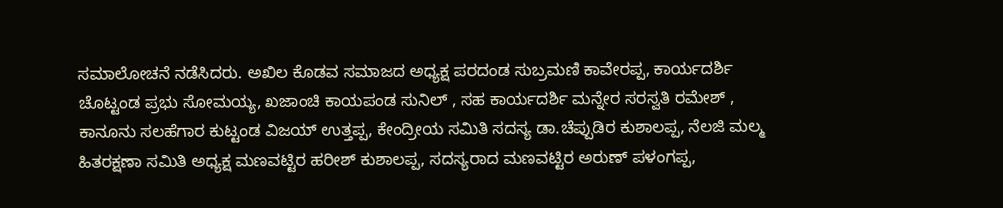ಸಮಾಲೋಚನೆ ನಡೆಸಿದರು. ಅಖಿಲ ಕೊಡವ ಸಮಾಜದ ಅಧ್ಯಕ್ಷ ಪರದಂಡ ಸುಬ್ರಮಣಿ ಕಾವೇರಪ್ಪ, ಕಾರ್ಯದರ್ಶಿ ಚೊಟ್ಟಂಡ ಪ್ರಭು ಸೋಮಯ್ಯ, ಖಜಾಂಚಿ ಕಾಯಪಂಡ ಸುನಿಲ್ , ಸಹ ಕಾರ್ಯದರ್ಶಿ ಮನ್ನೇರ ಸರಸ್ವತಿ ರಮೇಶ್ , ಕಾನೂನು ಸಲಹೆಗಾರ ಕುಟ್ಟಂಡ ವಿಜಯ್ ಉತ್ತಪ್ಪ, ಕೇಂದ್ರೀಯ ಸಮಿತಿ ಸದಸ್ಯ ಡಾ.ಚೆಪ್ಪುಡಿರ ಕುಶಾಲಪ್ಪ, ನೆಲಜಿ ಮಲ್ಮ ಹಿತರಕ್ಷಣಾ ಸಮಿತಿ ಅಧ್ಯಕ್ಷ ಮಣವಟ್ಟಿರ ಹರೀಶ್ ಕುಶಾಲಪ್ಪ, ಸದಸ್ಯರಾದ ಮಣವಟ್ಟಿರ ಅರುಣ್ ಪಳಂಗಪ್ಪ,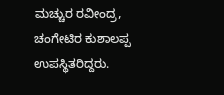ಮಚ್ಚುರ ರವೀಂದ್ರ, ಚಂಗೇಟಿರ ಕುಶಾಲಪ್ಪ ಉಪಸ್ಥಿತರಿದ್ದರು.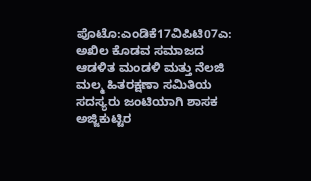ಪೊಟೊ:ಎಂಡಿಕೆ17ವಿಪಿಟಿ07ಎ: ಅಖಿಲ ಕೊಡವ ಸಮಾಜದ ಆಡಳಿತ ಮಂಡಳಿ ಮತ್ತು ನೆಲಜಿ ಮಲ್ಮ ಹಿತರಕ್ಷಣಾ ಸಮಿತಿಯ ಸದಸ್ಯರು ಜಂಟಿಯಾಗಿ ಶಾಸಕ ಅಜ್ಜಿಕುಟ್ಟಿರ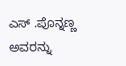ಎಸ್ .ಪೊನ್ನಣ್ಣ ಅವರನ್ನು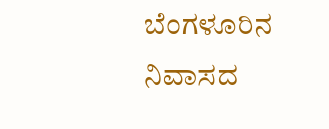ಬೆಂಗಳೂರಿನ ನಿವಾಸದ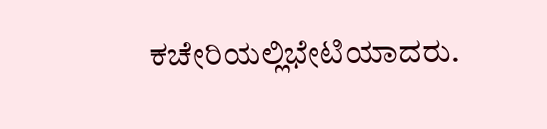ಕಚೇರಿಯಲ್ಲಿಭೇಟಿಯಾದರು.